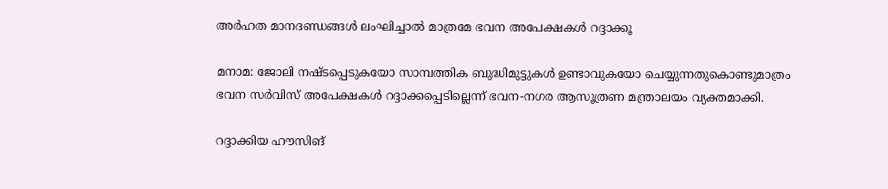അർഹത മാനദണ്ഡങ്ങൾ ലംഘിച്ചാൽ മാത്രമേ ഭവന അപേക്ഷകൾ റദ്ദാക്കൂ

മനാമ: ജോലി നഷ്ടപ്പെടുകയോ സാമ്പത്തിക ബുദ്ധിമുട്ടുകൾ ഉണ്ടാവുകയോ ചെയ്യുന്നതുകൊണ്ടുമാത്രം ഭവന സർവിസ് അപേക്ഷകൾ റദ്ദാക്കപ്പെടില്ലെന്ന് ഭവന-നഗര ആസൂത്രണ മന്ത്രാലയം വ്യക്തമാക്കി.

റദ്ദാക്കിയ ഹൗസിങ്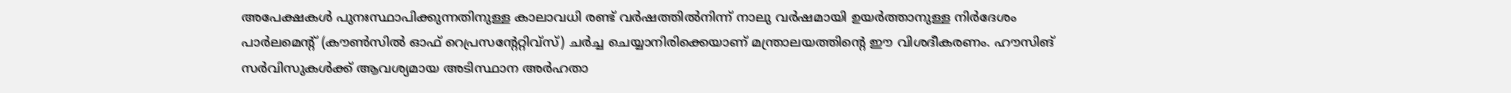അപേക്ഷകൾ പുനഃസ്ഥാപിക്കുന്നതിനുള്ള കാലാവധി രണ്ട് വർഷത്തിൽനിന്ന് നാലു വർഷമായി ഉയർത്താനുള്ള നിർദേശം പാർലമെന്റ് (കൗൺസിൽ ഓഫ് റെപ്രസന്റേറ്റിവ്‌സ്) ചർച്ച ചെയ്യാനിരിക്കെയാണ് മന്ത്രാലയത്തിന്റെ ഈ വിശദീകരണം. ഹൗസിങ് സർവിസുകൾക്ക് ആവശ്യമായ അടിസ്ഥാന അർഹതാ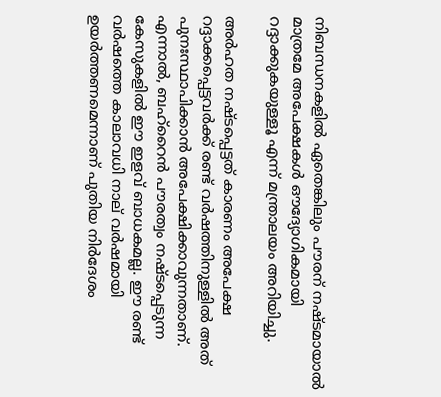നിബന്ധനകളിൽ ഏതെങ്കിലും പൗരന് നഷ്ടമായാൽ മാത്രമേ അപേക്ഷകൾ ഔദ്യോഗികമായി റദ്ദാക്കുകയുള്ളൂ എന്ന് മന്ത്രാലയം അറിയിച്ചു.

അർഹത നഷ്ടപ്പെട്ടത് കാരണം അപേക്ഷ റദ്ദാക്കപ്പെട്ടവർക്ക് രണ്ട് വർഷത്തിനുള്ളിൽ അത് പുനഃസ്ഥാപിക്കാൻ അപേക്ഷിക്കാവുന്നതാണ്. എന്നാൽ, ബഹ്‌റൈൻ പൗരത്വം നഷ്ടപ്പെടുന്ന കേസുകളിൽ ഈ ഇളവ് ബാധകമല്ല. ഈ രണ്ട് വർഷത്തെ കാലാവധി നാല് വർഷമായി ഉയർത്തണമെന്നാണ് പുതിയ നിർദേശം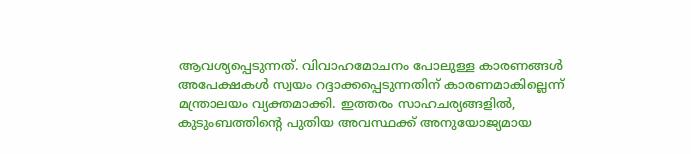ആവശ്യപ്പെടുന്നത്. വിവാഹമോചനം പോലുള്ള കാരണങ്ങൾ അപേക്ഷകൾ സ്വയം റദ്ദാക്കപ്പെടുന്നതിന് കാരണമാകില്ലെന്ന് മന്ത്രാലയം വ്യക്തമാക്കി. ഇത്തരം സാഹചര്യങ്ങളിൽ, കുടുംബത്തിന്റെ പുതിയ അവസ്ഥക്ക് അനുയോജ്യമായ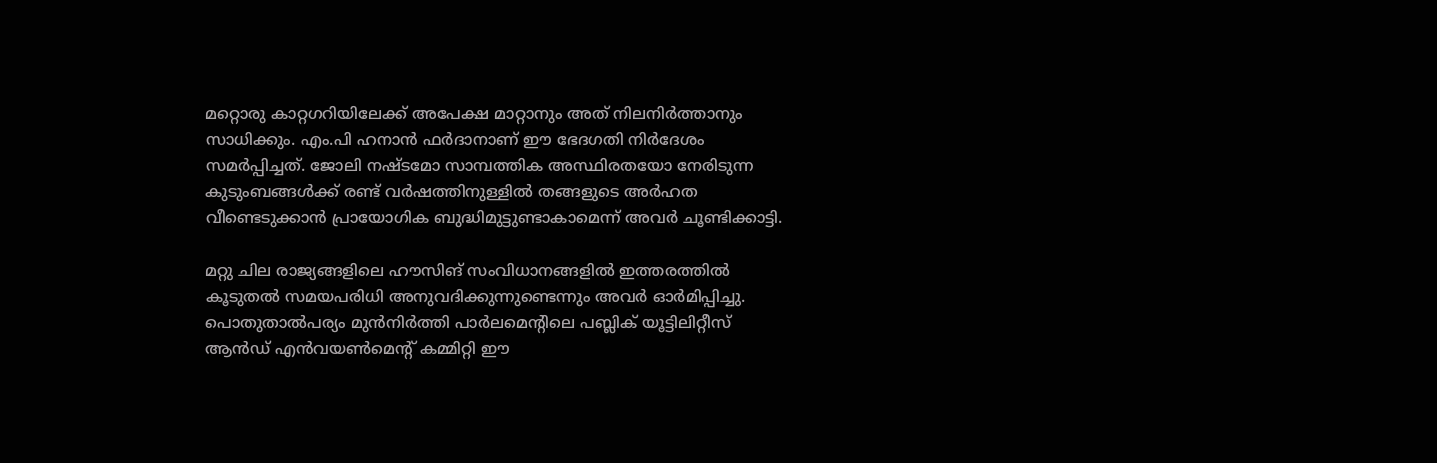മറ്റൊരു കാറ്റഗറിയിലേക്ക് അപേക്ഷ മാറ്റാനും അത് നിലനിർത്താനും സാധിക്കും. എം.പി ഹനാൻ ഫർദാനാണ് ഈ ഭേദഗതി നിർദേശം സമർപ്പിച്ചത്. ജോലി നഷ്ടമോ സാമ്പത്തിക അസ്ഥിരതയോ നേരിടുന്ന കുടുംബങ്ങൾക്ക് രണ്ട് വർഷത്തിനുള്ളിൽ തങ്ങളുടെ അർഹത വീണ്ടെടുക്കാൻ പ്രായോഗിക ബുദ്ധിമുട്ടുണ്ടാകാമെന്ന് അവർ ചൂണ്ടിക്കാട്ടി.

മറ്റു ചില രാജ്യങ്ങളിലെ ഹൗസിങ് സംവിധാനങ്ങളിൽ ഇത്തരത്തിൽ കൂടുതൽ സമയപരിധി അനുവദിക്കുന്നുണ്ടെന്നും അവർ ഓർമിപ്പിച്ചു. പൊതുതാൽപര്യം മുൻനിർത്തി പാർലമെന്റിലെ പബ്ലിക് യൂട്ടിലിറ്റീസ് ആൻഡ് എൻവയൺമെന്റ് കമ്മിറ്റി ഈ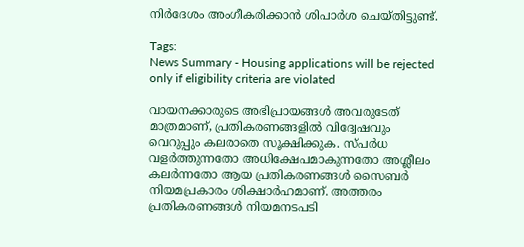നിർദേശം അംഗീകരിക്കാൻ ശിപാർശ ചെയ്തിട്ടുണ്ട്.

Tags:
News Summary - Housing applications will be rejected only if eligibility criteria are violated

വായനക്കാരുടെ അഭിപ്രായങ്ങള്‍ അവരുടേത് മാത്രമാണ്, പ്രതികരണങ്ങളിൽ വിദ്വേഷവും വെറുപ്പും കലരാതെ സൂക്ഷിക്കുക. സ്പർധ വളർത്തുന്നതോ അധിക്ഷേപമാകുന്നതോ അശ്ലീലം കലർന്നതോ ആയ പ്രതികരണങ്ങൾ സൈബർ നിയമപ്രകാരം ശിക്ഷാർഹമാണ്. അത്തരം പ്രതികരണങ്ങൾ നിയമനടപടി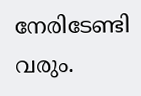നേരിടേണ്ടി വരും.